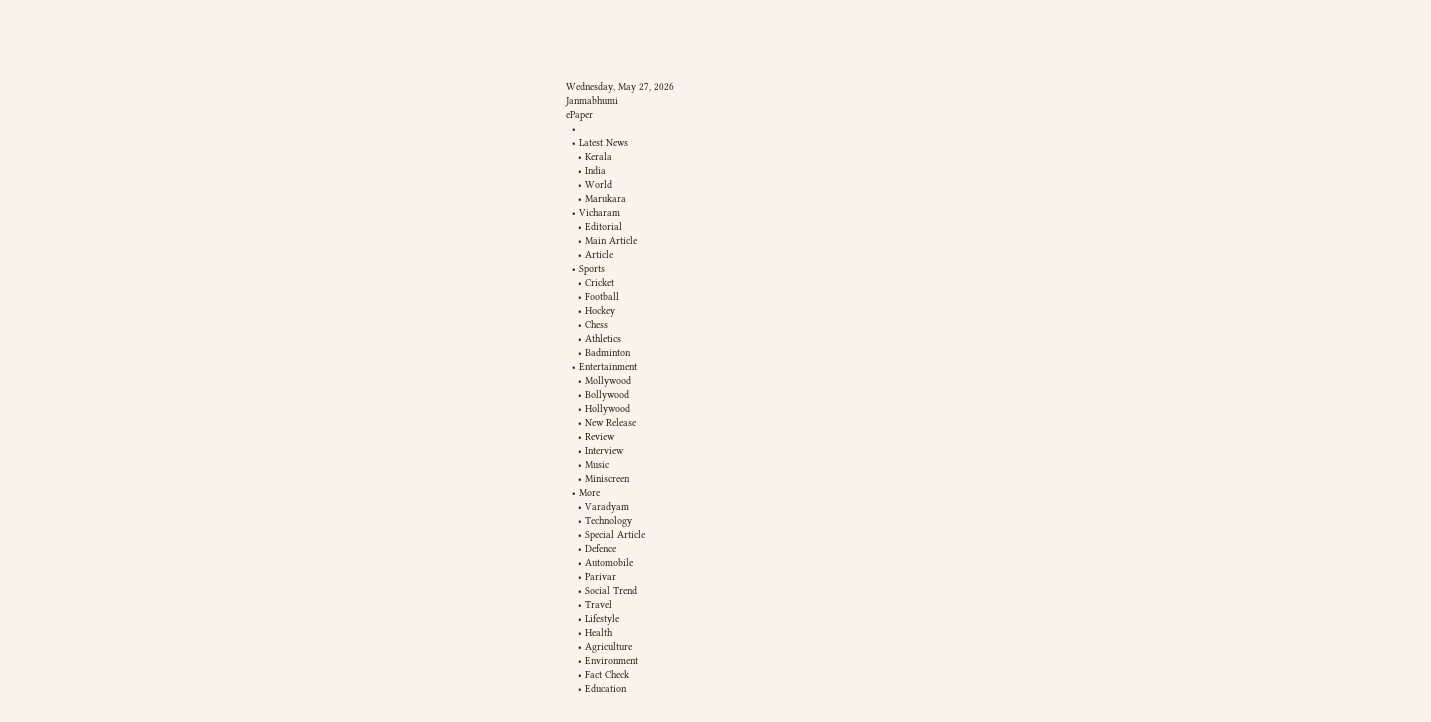Wednesday, May 27, 2026
Janmabhumi
ePaper
  •
  • Latest News
    • Kerala
    • India
    • World
    • Marukara
  • Vicharam
    • Editorial
    • Main Article
    • Article
  • Sports
    • Cricket
    • Football
    • Hockey
    • Chess
    • Athletics
    • Badminton
  • Entertainment
    • Mollywood
    • Bollywood
    • Hollywood
    • New Release
    • Review
    • Interview
    • Music
    • Miniscreen
  • More
    • Varadyam
    • Technology
    • Special Article
    • Defence
    • Automobile
    • Parivar
    • Social Trend
    • Travel
    • Lifestyle
    • Health
    • Agriculture
    • Environment
    • Fact Check
    • Education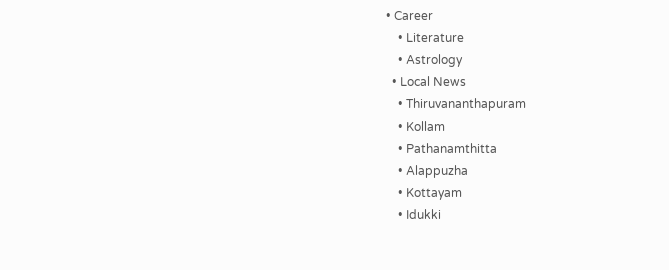• Career
    • Literature
    • Astrology
  • Local News
    • Thiruvananthapuram
    • Kollam
    • Pathanamthitta
    • Alappuzha
    • Kottayam
    • Idukki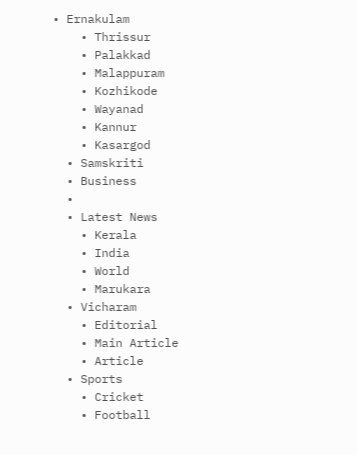• Ernakulam
    • Thrissur
    • Palakkad
    • Malappuram
    • Kozhikode
    • Wayanad
    • Kannur
    • Kasargod
  • Samskriti
  • Business
  •
  • Latest News
    • Kerala
    • India
    • World
    • Marukara
  • Vicharam
    • Editorial
    • Main Article
    • Article
  • Sports
    • Cricket
    • Football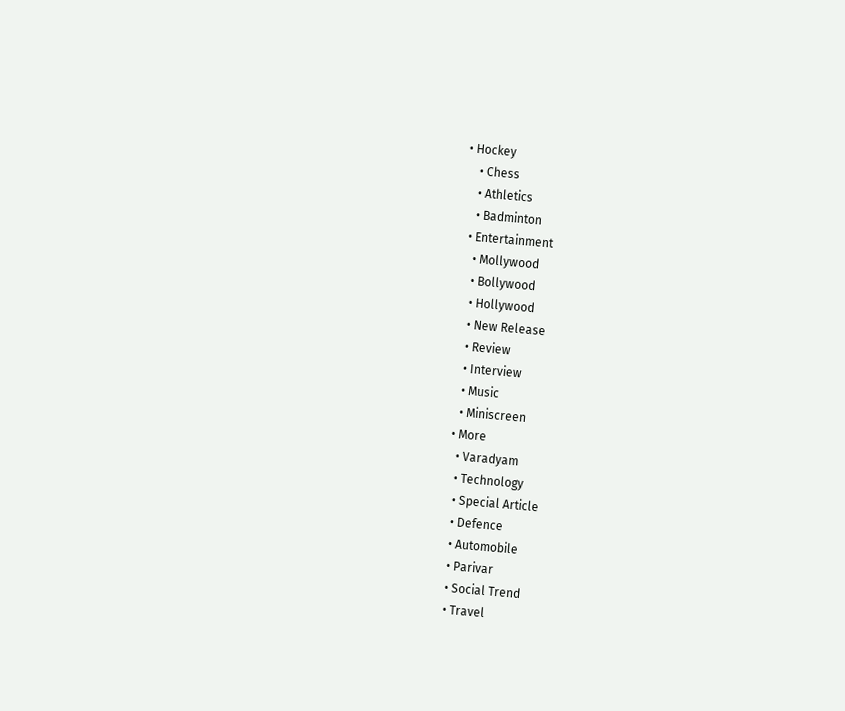• Hockey
    • Chess
    • Athletics
    • Badminton
  • Entertainment
    • Mollywood
    • Bollywood
    • Hollywood
    • New Release
    • Review
    • Interview
    • Music
    • Miniscreen
  • More
    • Varadyam
    • Technology
    • Special Article
    • Defence
    • Automobile
    • Parivar
    • Social Trend
    • Travel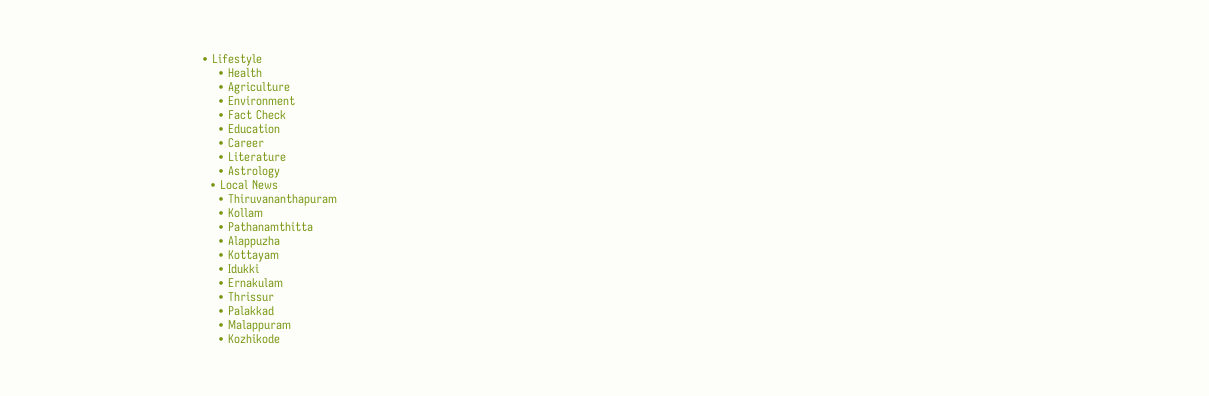• Lifestyle
    • Health
    • Agriculture
    • Environment
    • Fact Check
    • Education
    • Career
    • Literature
    • Astrology
  • Local News
    • Thiruvananthapuram
    • Kollam
    • Pathanamthitta
    • Alappuzha
    • Kottayam
    • Idukki
    • Ernakulam
    • Thrissur
    • Palakkad
    • Malappuram
    • Kozhikode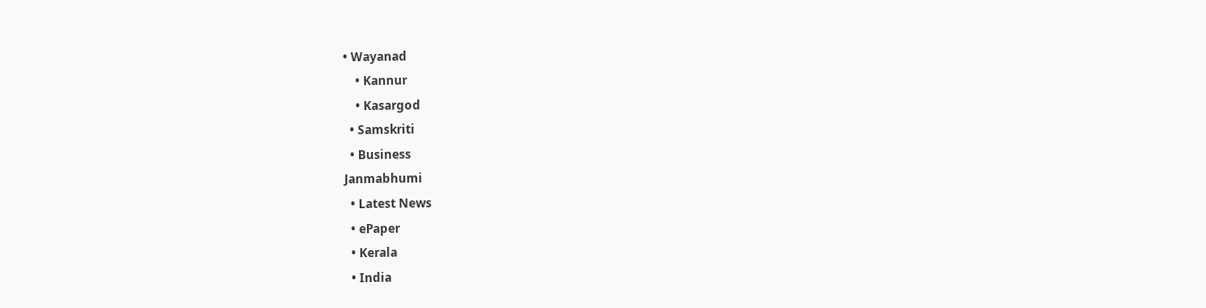• Wayanad
    • Kannur
    • Kasargod
  • Samskriti
  • Business
Janmabhumi
  • Latest News
  • ePaper
  • Kerala
  • India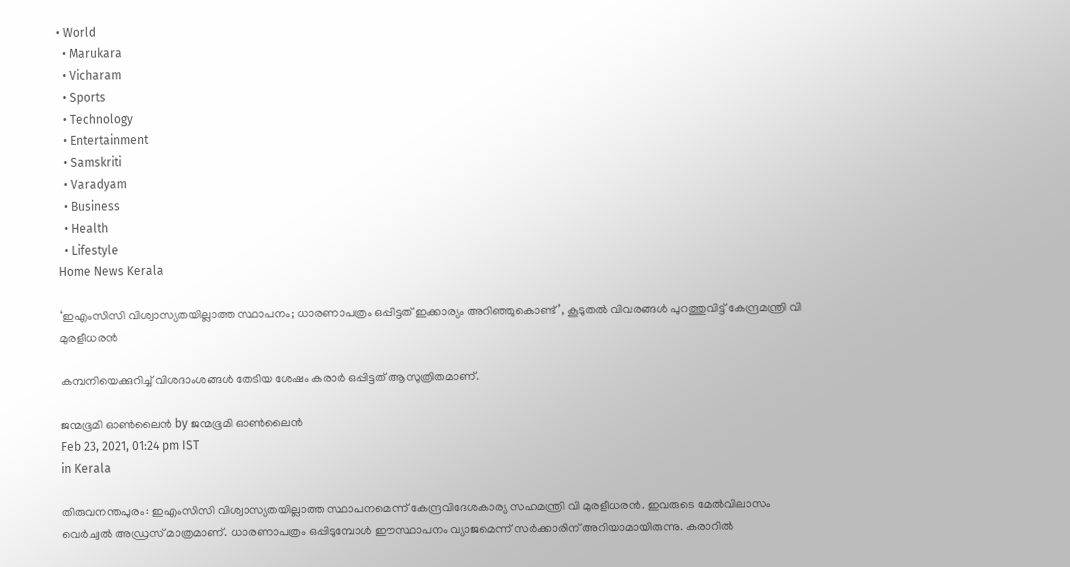• World
  • Marukara
  • Vicharam
  • Sports
  • Technology
  • Entertainment
  • Samskriti
  • Varadyam
  • Business
  • Health
  • Lifestyle
Home News Kerala

‘ഇഎംസിസി വിശ്വാസ്യതയില്ലാത്ത സ്ഥാപനം; ധാരണാപത്രം ഒപ്പിട്ടത് ഇക്കാര്യം അറിഞ്ഞുകൊണ്ട്’, കൂടുതല്‍ വിവരങ്ങള്‍ പുറത്തുവിട്ട് കേന്ദ്രമന്ത്രി വി മുരളീധരന്‍

കമ്പനിയെക്കുറിച്ച് വിശദാംശങ്ങള്‍ തേടിയ ശേഷം കരാര്‍ ഒപ്പിട്ടത് ആസുത്രിതമാണ്.

ജന്മഭൂമി ഓണ്‍ലൈന്‍ by ജന്മഭൂമി ഓണ്‍ലൈന്‍
Feb 23, 2021, 01:24 pm IST
in Kerala

തിരുവനന്തപുരം: ഇഎംസിസി വിശ്വാസ്യതയില്ലാത്ത സ്ഥാപനമെന്ന് കേന്ദ്രവിദേശകാര്യ സഹമന്ത്രി വി മുരളീധരന്‍. ഇവരുടെ മേല്‍വിലാസം വെര്‍ച്വല്‍ അഡ്രസ് മാത്രമാണ്. ധാരണാപത്രം ഒപ്പിടുമ്പോള്‍ ഈസ്ഥാപനം വ്യാജമെന്ന് സര്‍ക്കാരിന് അറിയാമായിരുന്നു. കരാറില്‍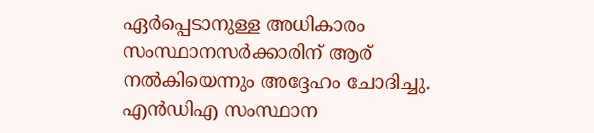ഏര്‍പ്പെടാനുള്ള അധികാരം സംസ്ഥാനസര്‍ക്കാരിന് ആര് നല്‍കിയെന്നും അദ്ദേഹം ചോദിച്ചു. എന്‍ഡിഎ സംസ്ഥാന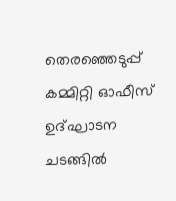തെരഞ്ഞെടുപ്പ് കമ്മിറ്റി ഓഫീസ് ഉദ്ഘാടന ചടങ്ങില്‍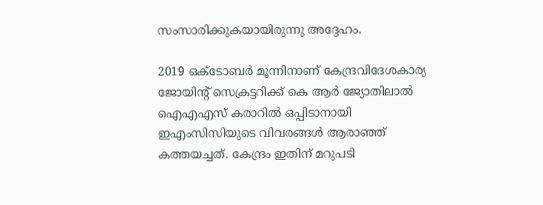സംസാരിക്കുകയായിരുന്നു അദ്ദേഹം.

2019 ഒക്ടോബര്‍ മൂന്നിനാണ് കേന്ദ്രവിദേശകാര്യ ജോയിന്റ് സെക്രട്ടറിക്ക് കെ ആര്‍ ജ്യോതിലാല്‍ ഐഎഎസ് കരാറില്‍ ഒപ്പിടാനായി ഇഎംസിസിയുടെ വിവരങ്ങള്‍ ആരാഞ്ഞ് കത്തയച്ചത്. കേന്ദ്രം ഇതിന് മറുപടി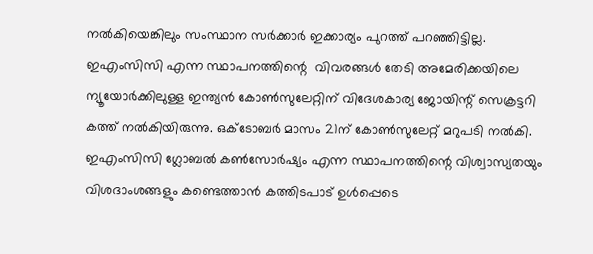നല്‍കിയെങ്കിലും സംസ്ഥാന സര്‍ക്കാര്‍ ഇക്കാര്യം പുറത്ത് പറഞ്ഞിട്ടില്ല. ഇഎംസിസി എന്ന സ്ഥാപനത്തിന്റെ  വിവരങ്ങള്‍ തേടി അമേരിക്കയിലെ ന്യൂയോര്‍ക്കിലുള്ള ഇന്ത്യന്‍ കോണ്‍സുലേറ്റിന് വിദേശകാര്യ ജോയിന്റ് സെക്രട്ടറി കത്ത് നല്‍കിയിരുന്നു. ഒക്ടോബര്‍ മാസം 21ന് കോണ്‍സുലേറ്റ് മറുപടി നല്‍കി. ഇഎംസിസി ഗ്ലോബല്‍ കണ്‍സോര്‍ഷ്യം എന്ന സ്ഥാപനത്തിന്റെ വിശ്വാസ്യതയും വിശദാംശങ്ങളും കണ്ടെത്താന്‍ കത്തിടപാട് ഉള്‍പ്പെടെ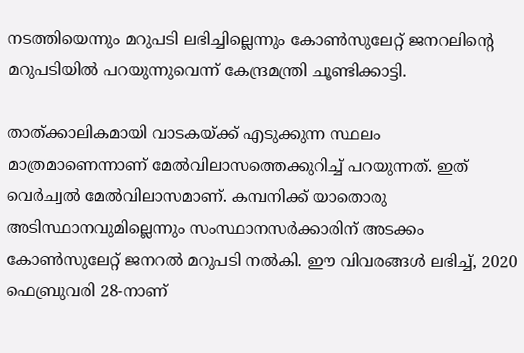നടത്തിയെന്നും മറുപടി ലഭിച്ചില്ലെന്നും കോണ്‍സുലേറ്റ് ജനറലിന്റെ മറുപടിയില്‍ പറയുന്നുവെന്ന് കേന്ദ്രമന്ത്രി ചൂണ്ടിക്കാട്ടി.

താത്ക്കാലികമായി വാടകയ്‌ക്ക് എടുക്കുന്ന സ്ഥലം മാത്രമാണെന്നാണ് മേല്‍വിലാസത്തെക്കുറിച്ച് പറയുന്നത്. ഇത് വെര്‍ച്വല്‍ മേല്‍വിലാസമാണ്. കമ്പനിക്ക് യാതൊരു അടിസ്ഥാനവുമില്ലെന്നും സംസ്ഥാനസര്‍ക്കാരിന് അടക്കം കോണ്‍സുലേറ്റ് ജനറല്‍ മറുപടി നല്‍കി. ഈ വിവരങ്ങള്‍ ലഭിച്ച്, 2020 ഫെബ്രുവരി 28-നാണ്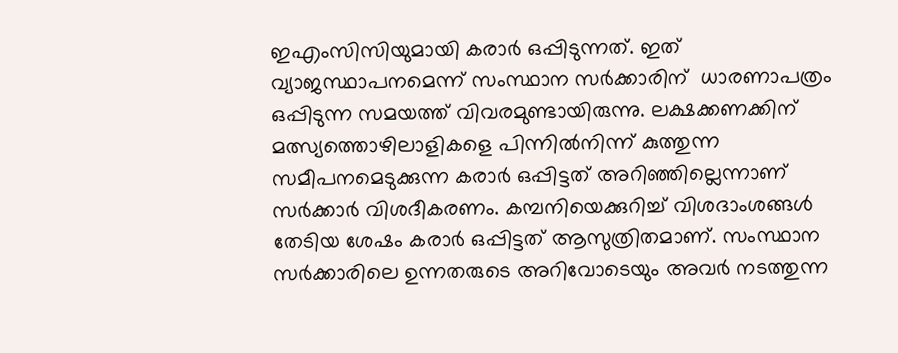ഇഎംസിസിയുമായി കരാര്‍ ഒപ്പിടുന്നത്. ഇത് വ്യാജസ്ഥാപനമെന്ന് സംസ്ഥാന സര്‍ക്കാരിന്  ധാരണാപത്രം ഒപ്പിടുന്ന സമയത്ത് വിവരമുണ്ടായിരുന്നു. ലക്ഷക്കണക്കിന് മത്സ്യത്തൊഴിലാളികളെ പിന്നില്‍നിന്ന് കുത്തുന്ന സമീപനമെടുക്കുന്ന കരാര്‍ ഒപ്പിട്ടത് അറിഞ്ഞില്ലെന്നാണ് സര്‍ക്കാര്‍ വിശദീകരണം. കമ്പനിയെക്കുറിച്ച് വിശദാംശങ്ങള്‍ തേടിയ ശേഷം കരാര്‍ ഒപ്പിട്ടത് ആസുത്രിതമാണ്. സംസ്ഥാന സര്‍ക്കാരിലെ ഉന്നതരുടെ അറിവോടെയും അവര്‍ നടത്തുന്ന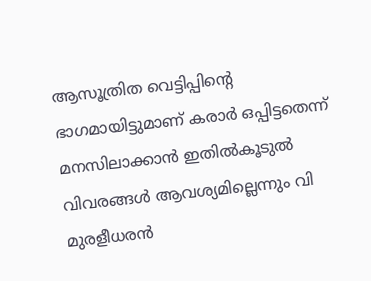ആസൂത്രിത വെട്ടിപ്പിന്റെ ഭാഗമായിട്ടുമാണ് കരാര്‍ ഒപ്പിട്ടതെന്ന് മനസിലാക്കാന്‍ ഇതില്‍കൂടുല്‍ വിവരങ്ങള്‍ ആവശ്യമില്ലെന്നും വി മുരളീധരന്‍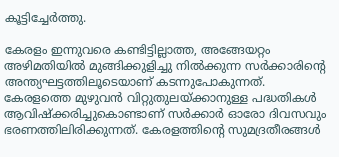കൂട്ടിച്ചേര്‍ത്തു.

കേരളം ഇന്നുവരെ കണ്ടിട്ടില്ലാത്ത, അങ്ങേയറ്റം അഴിമതിയില്‍ മുങ്ങിക്കുളിച്ചു നില്‍ക്കുന്ന സര്‍ക്കാരിന്റെ അന്ത്യഘട്ടത്തിലൂടെയാണ് കടന്നുപോകുന്നത്. കേരളത്തെ മുഴുവന്‍ വിറ്റുതുലയ്‌ക്കാനുള്ള പദ്ധതികള്‍ ആവിഷ്‌ക്കരിച്ചുകൊണ്ടാണ് സര്‍ക്കാര്‍ ഓരോ ദിവസവും ഭരണത്തിലിരിക്കുന്നത്. കേരളത്തിന്റെ സുമദ്രതീരങ്ങള്‍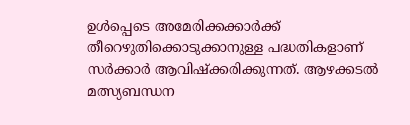ഉള്‍പ്പെടെ അമേരിക്കക്കാര്‍ക്ക് തീറെഴുതിക്കൊടുക്കാനുള്ള പദ്ധതികളാണ് സര്‍ക്കാര്‍ ആവിഷ്‌ക്കരിക്കുന്നത്. ആഴക്കടല്‍ മത്സ്യബന്ധന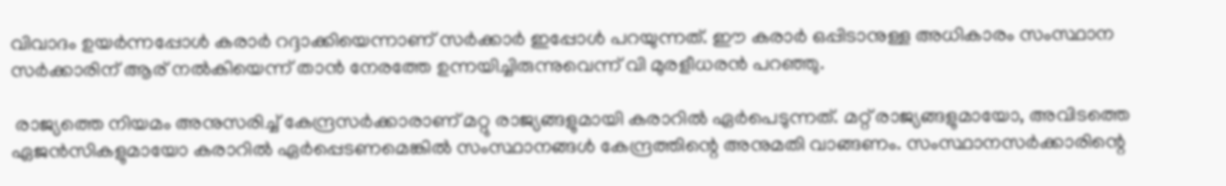വിവാദം ഉയര്‍ന്നപ്പോള്‍ കരാര്‍ റദ്ദാക്കിയെന്നാണ് സര്‍ക്കാര്‍ ഇപ്പോള്‍ പറയുന്നത്. ഈ കരാര്‍ ഒപ്പിടാനുള്ള അധികാരം സംസ്ഥാന സര്‍ക്കാരിന് ആര് നല്‍കിയെന്ന് താന്‍ നേരത്തേ ഉന്നയിച്ചിരുന്നുവെന്ന് വി മുരളീധരന്‍ പറഞ്ഞു.

 രാജ്യത്തെ നിയമം അനുസരിച്ച് കേന്ദ്രസര്‍ക്കാരാണ് മറ്റു രാജ്യങ്ങളുമായി കരാറില്‍ ഏര്‍പെടുന്നത്. മറ്റ് രാജ്യങ്ങളുമായോ, അവിടത്തെ ഏജന്‍സികളുമായോ കരാറില്‍ ഏര്‍പ്പെടണമെങ്കില്‍ സംസ്ഥാനങ്ങള്‍ കേന്ദ്രത്തിന്റെ അനുമതി വാങ്ങണം. സംസ്ഥാനസര്‍ക്കാരിന്റെ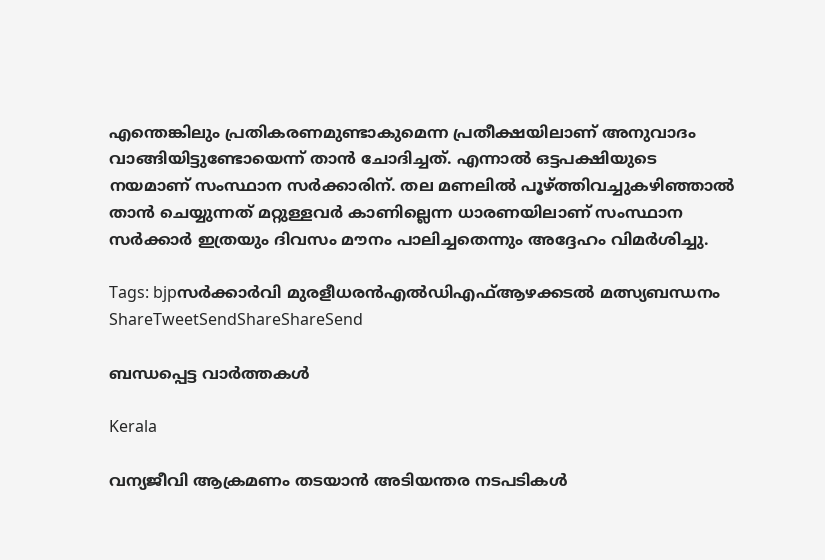എന്തെങ്കിലും പ്രതികരണമുണ്ടാകുമെന്ന പ്രതീക്ഷയിലാണ് അനുവാദം വാങ്ങിയിട്ടുണ്ടോയെന്ന് താന്‍ ചോദിച്ചത്. എന്നാല്‍ ഒട്ടപക്ഷിയുടെ നയമാണ് സംസ്ഥാന സര്‍ക്കാരിന്. തല മണലില്‍ പൂഴ്‌ത്തിവച്ചുകഴിഞ്ഞാല്‍ താന്‍ ചെയ്യുന്നത് മറ്റുള്ളവര്‍ കാണില്ലെന്ന ധാരണയിലാണ്‌ സംസ്ഥാന സര്‍ക്കാര്‍ ഇത്രയും ദിവസം മൗനം പാലിച്ചതെന്നും അദ്ദേഹം വിമര്‍ശിച്ചു.

Tags: bjpസര്‍ക്കാര്‍വി മുരളീധരന്‍എല്‍ഡിഎഫ്‌ആഴക്കടല്‍ മത്സ്യബന്ധനം
ShareTweetSendShareShareSend

ബന്ധപ്പെട്ട വാര്‍ത്തകള്‍

Kerala

വന്യജീവി ആക്രമണം തടയാന്‍ അടിയന്തര നടപടികള്‍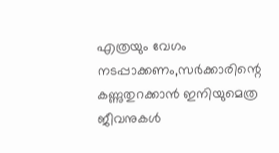എത്രയും വേഗം നടപ്പാക്കണം,സര്‍ക്കാരിന്റെ കണ്ണുതുറക്കാന്‍ ഇനിയുമെത്ര ജീവനുകള്‍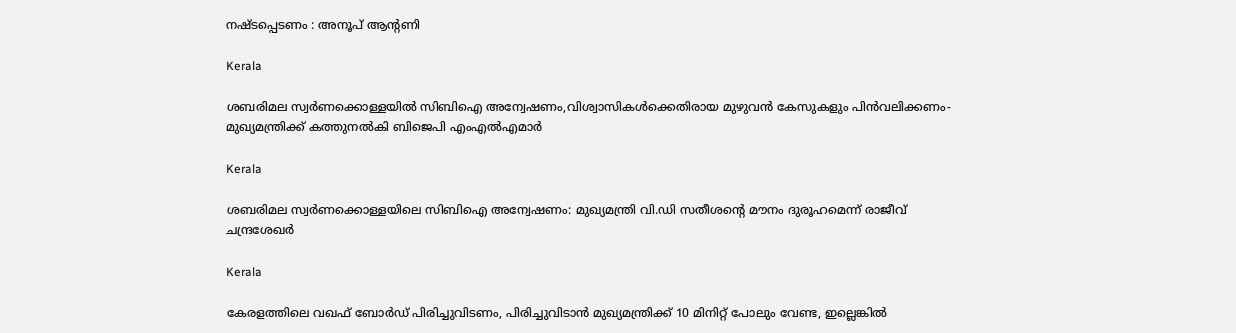നഷ്ടപ്പെടണം : അനൂപ് ആന്റണി

Kerala

ശബരിമല സ്വര്‍ണക്കൊള്ളയില്‍ സിബിഐ അന്വേഷണം,വിശ്വാസികള്‍ക്കെതിരായ മുഴുവന്‍ കേസുകളും പിന്‍വലിക്കണം- മുഖ്യമന്ത്രിക്ക് കത്തുനല്‍കി ബിജെപി എംഎല്‍എമാര്‍

Kerala

ശബരിമല സ്വര്‍ണക്കൊള്ളയിലെ സിബിഐ അന്വേഷണം: മുഖ്യമന്ത്രി വി.ഡി സതീശന്റെ മൗനം ദുരൂഹമെന്ന് രാജീവ് ചന്ദ്രശേഖര്‍

Kerala

കേരളത്തിലെ വഖഫ് ബോര്‍ഡ് പിരിച്ചുവിടണം, പിരിച്ചുവിടാന്‍ മുഖ്യമന്ത്രിക്ക് 10 മിനിറ്റ് പോലും വേണ്ട, ഇല്ലെങ്കില്‍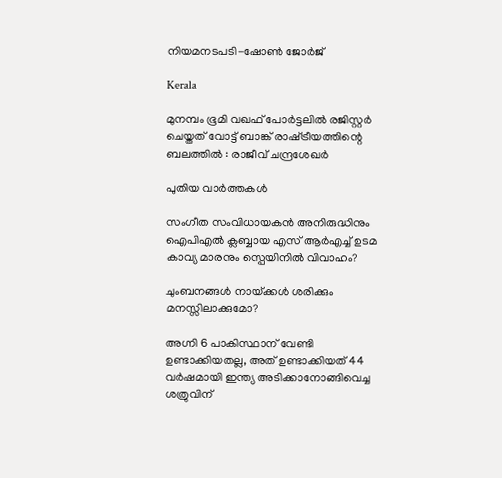നിയമനടപടി-ഷോണ്‍ ജോര്‍ജ്

Kerala

മുനമ്പം ഭൂമി വഖഫ് പോര്‍ട്ടലില്‍ രജിസ്റ്റര്‍ ചെയ്തത് വോട്ട് ബാങ്ക് രാഷ്‌ട്രീയത്തിന്റെ ബലത്തില്‍ : രാജീവ് ചന്ദ്രശേഖര്‍

പുതിയ വാര്‍ത്തകള്‍

സംഗീത സംവിധായകന്‍ അനിരുദ്ധിനും ഐപിഎല്‍ ക്ലബ്ബായ എസ് ആര്‍എച്ച് ഉടമ കാവ്യ മാരനും സ്പെയിനില്‍ വിവാഹം?

ചുംബനങ്ങള്‍ നായ്‌ക്കൾ ശരിക്കും മനസ്സിലാക്കുമോ?

അഗ്നി 6 പാകിസ്ഥാന് വേണ്ടി ഉണ്ടാക്കിയതല്ല, അത് ഉണ്ടാക്കിയത് 44 വര്‍ഷമായി ഇന്ത്യ അടിക്കാനോങ്ങിവെച്ച ശത്രുവിന്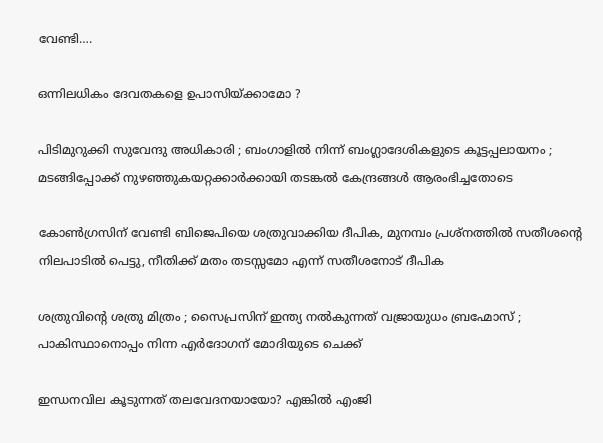വേണ്ടി….

ഒന്നിലധികം ദേവതകളെ ഉപാസിയ്‌ക്കാമോ ?

പിടിമുറുക്കി സുവേന്ദു അധികാരി ; ബംഗാളിൽ നിന്ന് ബംഗ്ലാദേശികളുടെ കൂട്ടപ്പലായനം ; മടങ്ങിപ്പോക്ക് നുഴഞ്ഞുകയറ്റക്കാർക്കായി തടങ്കൽ കേന്ദ്രങ്ങൾ ആരംഭിച്ചതോടെ

കോണ്‍ഗ്രസിന് വേണ്ടി ബിജെപിയെ ശത്രുവാക്കിയ ദീപിക, മുനമ്പം പ്രശ്നത്തില്‍ സതീശന്റെ നിലപാടില്‍ പെട്ടു, നീതിക്ക് മതം തടസ്സമോ എന്ന് സതീശനോട് ദീപിക

ശത്രുവിന്റെ ശത്രു മിത്രം ; സൈപ്രസിന് ഇന്ത്യ നൽകുന്നത് വജ്രായുധം ബ്രഹ്മോസ് ; പാകിസ്ഥാനൊപ്പം നിന്ന എർദോഗന് മോദിയുടെ ചെക്ക്

ഇന്ധനവില കൂടുന്നത് തലവേദനയായോ? എങ്കില്‍ എംജി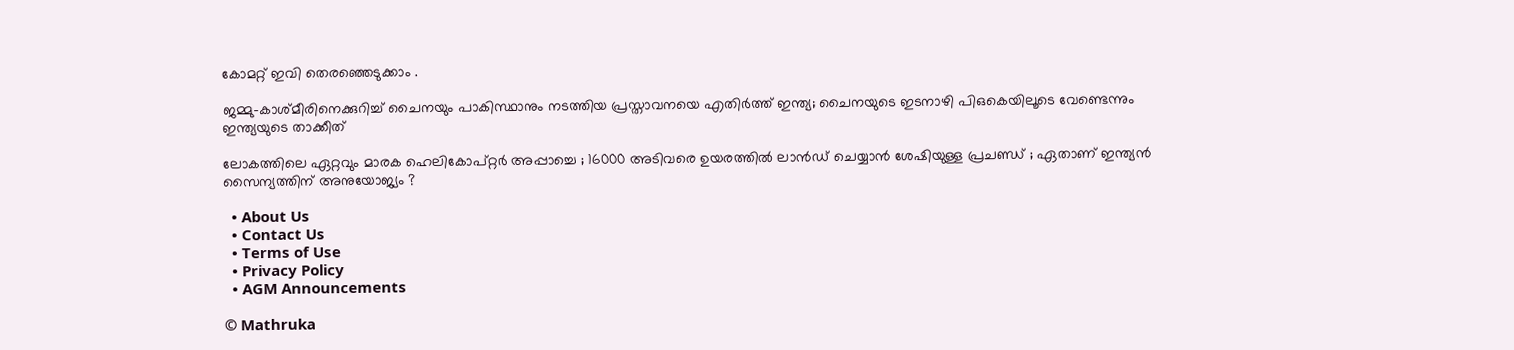കോമറ്റ് ഇവി തെരഞ്ഞെടുക്കാം .

ജമ്മു-കാശ്മീരിനെക്കുറിച്ച് ചൈനയും പാകിസ്ഥാനും നടത്തിയ പ്രസ്താവനയെ എതിര്‍ത്ത് ഇന്ത്യ; ചൈനയുടെ ഇടനാഴി പിഒകെയിലൂടെ വേണ്ടെന്നും ഇന്ത്യയുടെ താക്കീത്

ലോകത്തിലെ ഏറ്റവും മാരക ഹെലികോപ്റ്റർ അപ്പാച്ചെ ; 16000 അടിവരെ ഉയരത്തിൽ ലാൻഡ് ചെയ്യാൻ ശേഷിയുള്ള പ്രചണ്ഡ് ; ഏതാണ് ഇന്ത്യൻ സൈന്യത്തിന് അനുയോജ്യം ?

  • About Us
  • Contact Us
  • Terms of Use
  • Privacy Policy
  • AGM Announcements

© Mathruka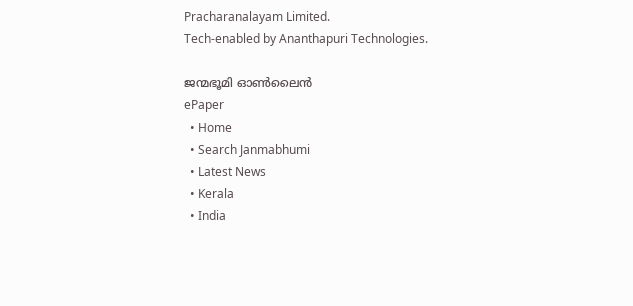Pracharanalayam Limited.
Tech-enabled by Ananthapuri Technologies.

ജന്മഭൂമി ഓണ്‍ലൈന്‍
ePaper
  • Home
  • Search Janmabhumi
  • Latest News
  • Kerala
  • India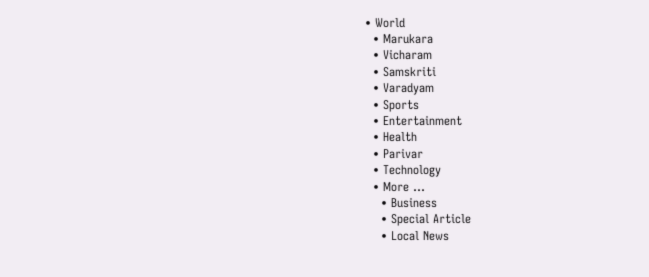• World
  • Marukara
  • Vicharam
  • Samskriti
  • Varadyam
  • Sports
  • Entertainment
  • Health
  • Parivar
  • Technology
  • More …
    • Business
    • Special Article
    • Local News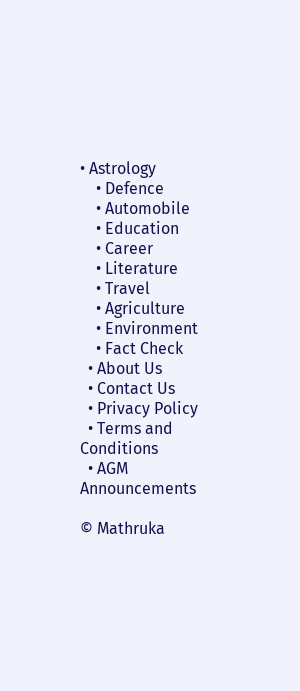• Astrology
    • Defence
    • Automobile
    • Education
    • Career
    • Literature
    • Travel
    • Agriculture
    • Environment
    • Fact Check
  • About Us
  • Contact Us
  • Privacy Policy
  • Terms and Conditions
  • AGM Announcements

© Mathruka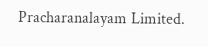Pracharanalayam Limited.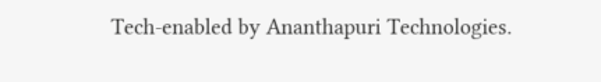Tech-enabled by Ananthapuri Technologies.